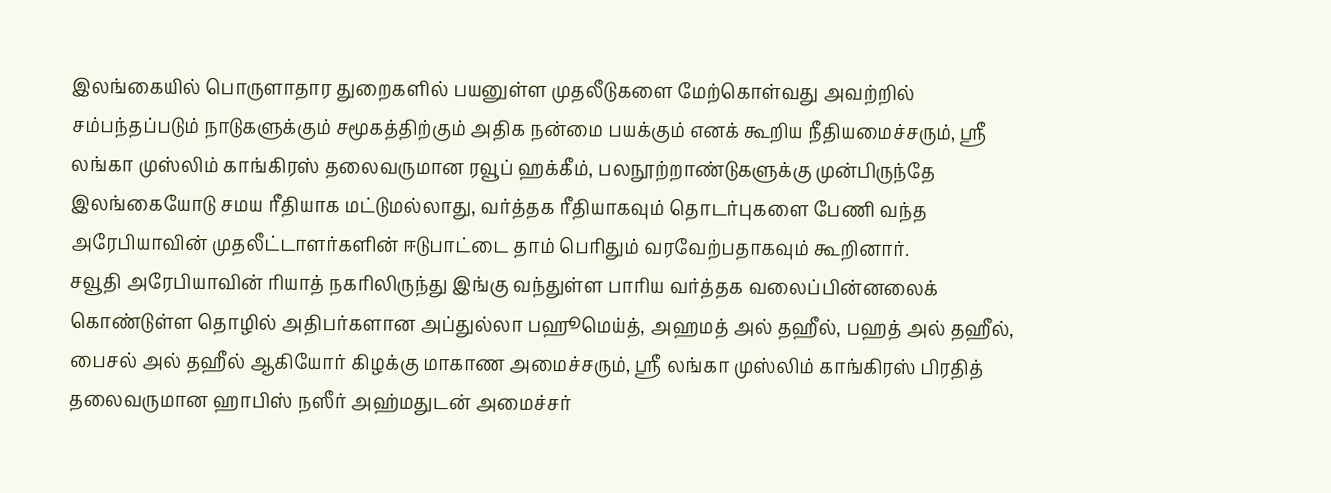இலங்கையில் பொருளாதார துறைகளில் பயனுள்ள முதலீடுகளை மேற்கொள்வது அவற்றில் சம்பந்தப்படும் நாடுகளுக்கும் சமூகத்திற்கும் அதிக நன்மை பயக்கும் எனக் கூறிய நீதியமைச்சரும், ஸ்ரீ லங்கா முஸ்லிம் காங்கிரஸ் தலைவருமான ரவூப் ஹக்கீம், பலநூற்றாண்டுகளுக்கு முன்பிருந்தே இலங்கையோடு சமய ரீதியாக மட்டுமல்லாது, வர்த்தக ரீதியாகவும் தொடர்புகளை பேணி வந்த அரேபியாவின் முதலீட்டாளர்களின் ஈடுபாட்டை தாம் பெரிதும் வரவேற்பதாகவும் கூறினார்.
சவூதி அரேபியாவின் ரியாத் நகரிலிருந்து இங்கு வந்துள்ள பாரிய வர்த்தக வலைப்பின்னலைக் கொண்டுள்ள தொழில் அதிபர்களான அப்துல்லா பஹூமெய்த், அஹமத் அல் தஹீல், பஹத் அல் தஹீல், பைசல் அல் தஹீல் ஆகியோர் கிழக்கு மாகாண அமைச்சரும், ஸ்ரீ லங்கா முஸ்லிம் காங்கிரஸ் பிரதித் தலைவருமான ஹாபிஸ் நஸீர் அஹ்மதுடன் அமைச்சர்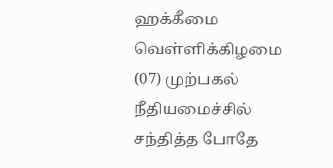ஹக்கீமை வெள்ளிக்கிழமை (07) முற்பகல் நீதியமைச்சில் சந்தித்த போதே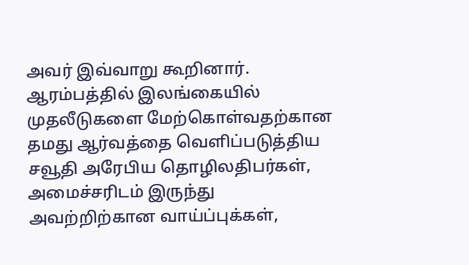அவர் இவ்வாறு கூறினார்.
ஆரம்பத்தில் இலங்கையில் முதலீடுகளை மேற்கொள்வதற்கான தமது ஆர்வத்தை வெளிப்படுத்திய சவூதி அரேபிய தொழிலதிபர்கள், அமைச்சரிடம் இருந்து அவற்றிற்கான வாய்ப்புக்கள்,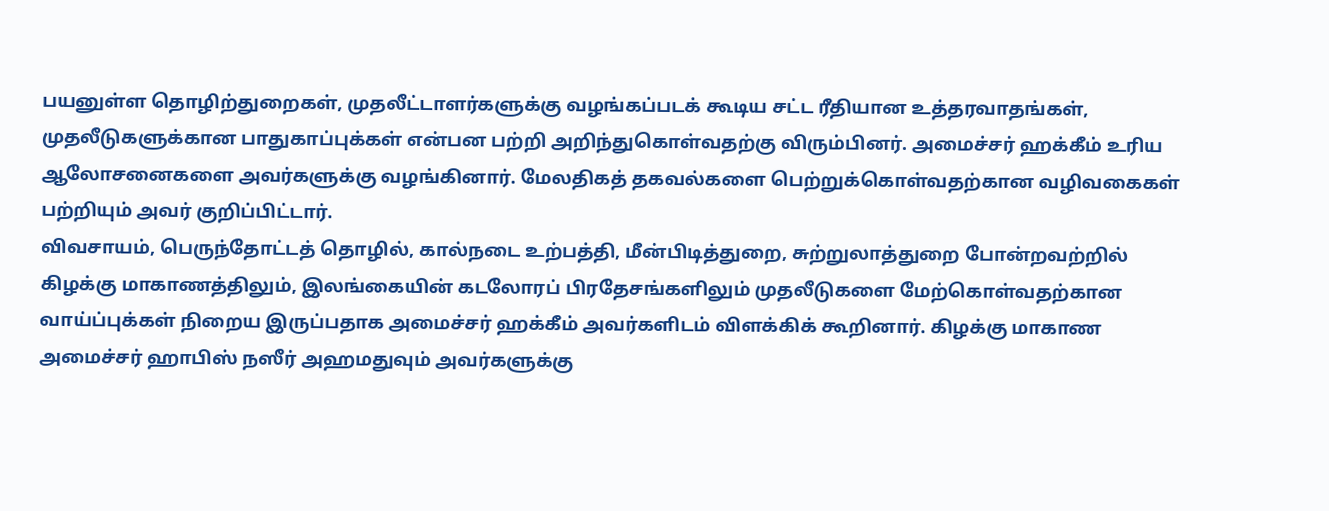பயனுள்ள தொழிற்துறைகள், முதலீட்டாளர்களுக்கு வழங்கப்படக் கூடிய சட்ட ரீதியான உத்தரவாதங்கள், முதலீடுகளுக்கான பாதுகாப்புக்கள் என்பன பற்றி அறிந்துகொள்வதற்கு விரும்பினர். அமைச்சர் ஹக்கீம் உரிய ஆலோசனைகளை அவர்களுக்கு வழங்கினார். மேலதிகத் தகவல்களை பெற்றுக்கொள்வதற்கான வழிவகைகள் பற்றியும் அவர் குறிப்பிட்டார்.
விவசாயம், பெருந்தோட்டத் தொழில், கால்நடை உற்பத்தி, மீன்பிடித்துறை, சுற்றுலாத்துறை போன்றவற்றில் கிழக்கு மாகாணத்திலும், இலங்கையின் கடலோரப் பிரதேசங்களிலும் முதலீடுகளை மேற்கொள்வதற்கான வாய்ப்புக்கள் நிறைய இருப்பதாக அமைச்சர் ஹக்கீம் அவர்களிடம் விளக்கிக் கூறினார். கிழக்கு மாகாண அமைச்சர் ஹாபிஸ் நஸீர் அஹமதுவும் அவர்களுக்கு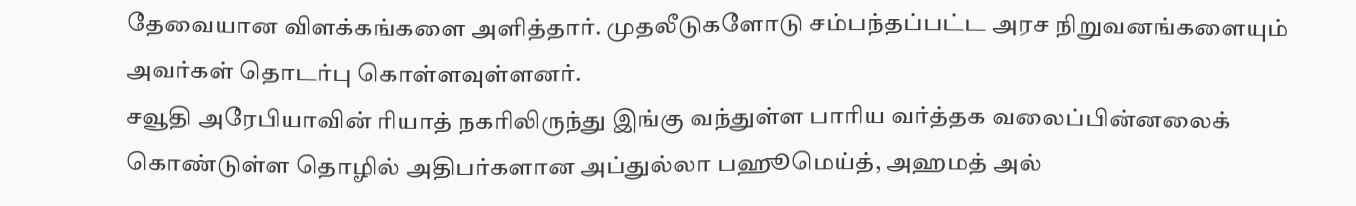தேவையான விளக்கங்களை அளித்தார். முதலீடுகளோடு சம்பந்தப்பட்ட அரச நிறுவனங்களையும் அவர்கள் தொடர்பு கொள்ளவுள்ளனர்.
சவூதி அரேபியாவின் ரியாத் நகரிலிருந்து இங்கு வந்துள்ள பாரிய வர்த்தக வலைப்பின்னலைக் கொண்டுள்ள தொழில் அதிபர்களான அப்துல்லா பஹூமெய்த், அஹமத் அல்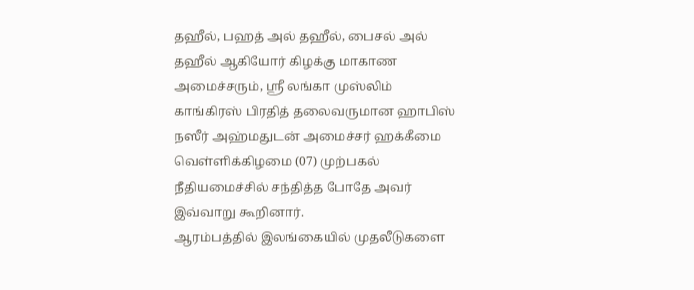தஹீல், பஹத் அல் தஹீல், பைசல் அல் தஹீல் ஆகியோர் கிழக்கு மாகாண அமைச்சரும், ஸ்ரீ லங்கா முஸ்லிம் காங்கிரஸ் பிரதித் தலைவருமான ஹாபிஸ் நஸீர் அஹ்மதுடன் அமைச்சர் ஹக்கீமை வெள்ளிக்கிழமை (07) முற்பகல் நீதியமைச்சில் சந்தித்த போதே அவர் இவ்வாறு கூறினார்.
ஆரம்பத்தில் இலங்கையில் முதலீடுகளை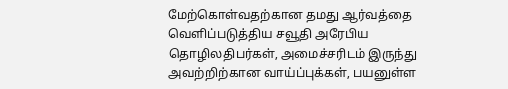மேற்கொள்வதற்கான தமது ஆர்வத்தை வெளிப்படுத்திய சவூதி அரேபிய தொழிலதிபர்கள், அமைச்சரிடம் இருந்து அவற்றிற்கான வாய்ப்புக்கள், பயனுள்ள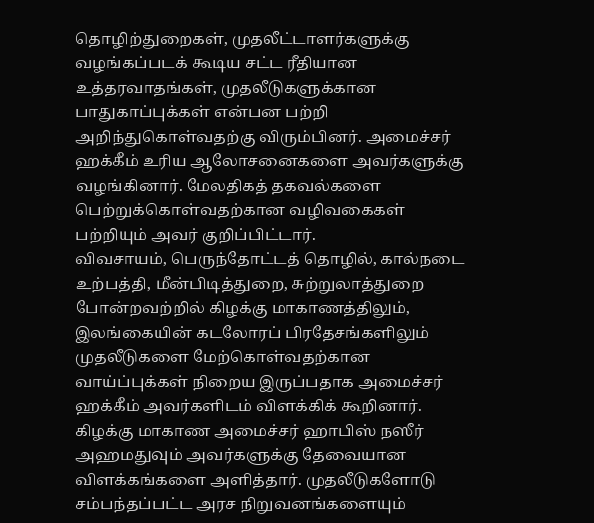தொழிற்துறைகள், முதலீட்டாளர்களுக்கு வழங்கப்படக் கூடிய சட்ட ரீதியான உத்தரவாதங்கள், முதலீடுகளுக்கான பாதுகாப்புக்கள் என்பன பற்றி அறிந்துகொள்வதற்கு விரும்பினர். அமைச்சர் ஹக்கீம் உரிய ஆலோசனைகளை அவர்களுக்கு வழங்கினார். மேலதிகத் தகவல்களை பெற்றுக்கொள்வதற்கான வழிவகைகள் பற்றியும் அவர் குறிப்பிட்டார்.
விவசாயம், பெருந்தோட்டத் தொழில், கால்நடை உற்பத்தி, மீன்பிடித்துறை, சுற்றுலாத்துறை போன்றவற்றில் கிழக்கு மாகாணத்திலும், இலங்கையின் கடலோரப் பிரதேசங்களிலும் முதலீடுகளை மேற்கொள்வதற்கான வாய்ப்புக்கள் நிறைய இருப்பதாக அமைச்சர் ஹக்கீம் அவர்களிடம் விளக்கிக் கூறினார். கிழக்கு மாகாண அமைச்சர் ஹாபிஸ் நஸீர் அஹமதுவும் அவர்களுக்கு தேவையான விளக்கங்களை அளித்தார். முதலீடுகளோடு சம்பந்தப்பட்ட அரச நிறுவனங்களையும்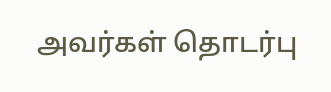அவர்கள் தொடர்பு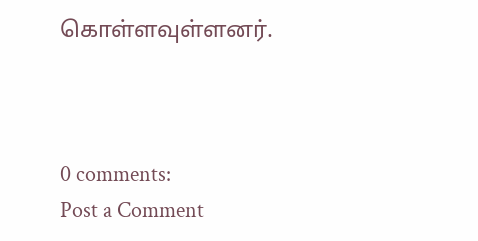கொள்ளவுள்ளனர்.



0 comments:
Post a Comment